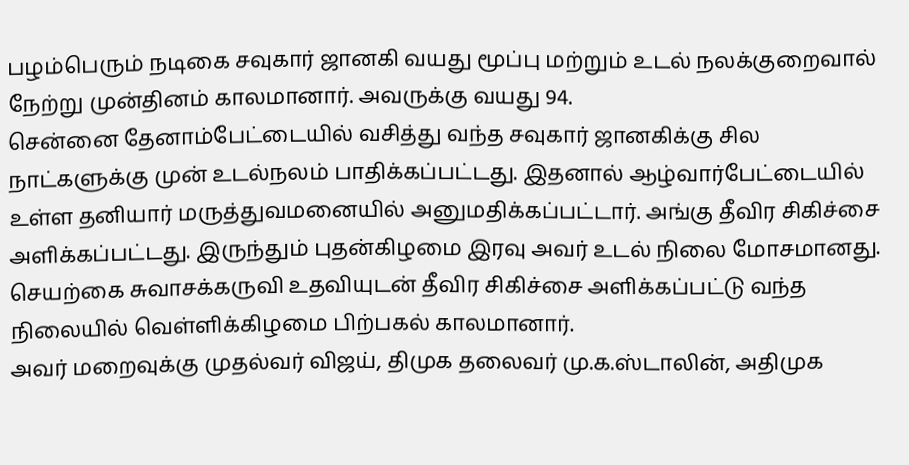பழம்பெரும் நடிகை சவுகார் ஜானகி வயது மூப்பு மற்றும் உடல் நலக்குறைவால் நேற்று முன்தினம் காலமானார். அவருக்கு வயது 94.
சென்னை தேனாம்பேட்டையில் வசித்து வந்த சவுகார் ஜானகிக்கு சில நாட்களுக்கு முன் உடல்நலம் பாதிக்கப்பட்டது. இதனால் ஆழ்வார்பேட்டையில் உள்ள தனியார் மருத்துவமனையில் அனுமதிக்கப்பட்டார். அங்கு தீவிர சிகிச்சை அளிக்கப்பட்டது. இருந்தும் புதன்கிழமை இரவு அவர் உடல் நிலை மோசமானது. செயற்கை சுவாசக்கருவி உதவியுடன் தீவிர சிகிச்சை அளிக்கப்பட்டு வந்த நிலையில் வெள்ளிக்கிழமை பிற்பகல் காலமானார்.
அவர் மறைவுக்கு முதல்வர் விஜய், திமுக தலைவர் மு.க.ஸ்டாலின், அதிமுக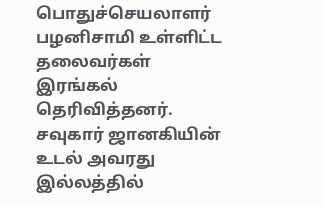பொதுச்செயலாளர் பழனிசாமி உள்ளிட்ட தலைவர்கள் இரங்கல் தெரிவித்தனர். சவுகார் ஜானகியின் உடல் அவரது இல்லத்தில்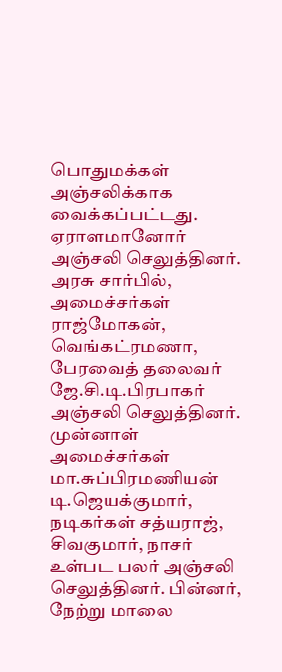பொதுமக்கள் அஞ்சலிக்காக வைக்கப்பட்டது. ஏராளமானோர் அஞ்சலி செலுத்தினர். அரசு சார்பில், அமைச்சர்கள் ராஜ்மோகன், வெங்கட்ரமணா, பேரவைத் தலைவர் ஜே.சி.டி.பிரபாகர் அஞ்சலி செலுத்தினர்.
முன்னாள் அமைச்சர்கள் மா.சுப்பிரமணியன் டி.ஜெயக்குமார், நடிகர்கள் சத்யராஜ், சிவகுமார், நாசர் உள்பட பலர் அஞ்சலி செலுத்தினர். பின்னர், நேற்று மாலை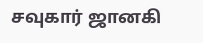சவுகார் ஜானகி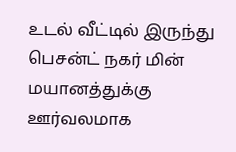உடல் வீட்டில் இருந்து பெசன்ட் நகர் மின் மயானத்துக்கு ஊர்வலமாக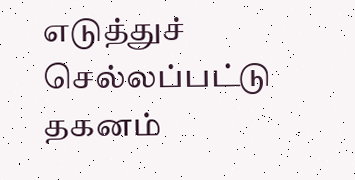எடுத்துச் செல்லப்பட்டு தகனம்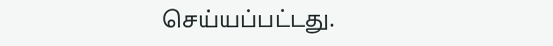செய்யப்பட்டது.